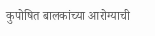कुपोषित बालकांच्या आरोग्याची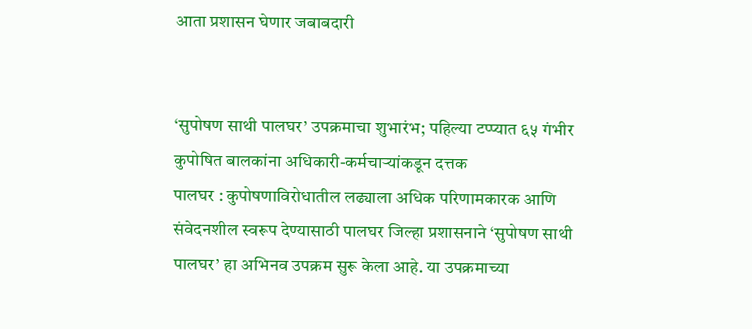आता प्रशासन घेणार जबाबदारी


‘सुपोषण साथी पालघर’ उपक्रमाचा शुभारंभ; पहिल्या टप्प्यात ६५ गंभीर कुपोषित बालकांना अधिकारी-कर्मचाऱ्यांकडून दत्तक
पालघर : कुपोषणाविरोधातील लढ्याला अधिक परिणामकारक आणि संवेदनशील स्वरूप देण्यासाठी पालघर जिल्हा प्रशासनाने ‘सुपोषण साथी पालघर’ हा अभिनव उपक्रम सुरू केला आहे. या उपक्रमाच्या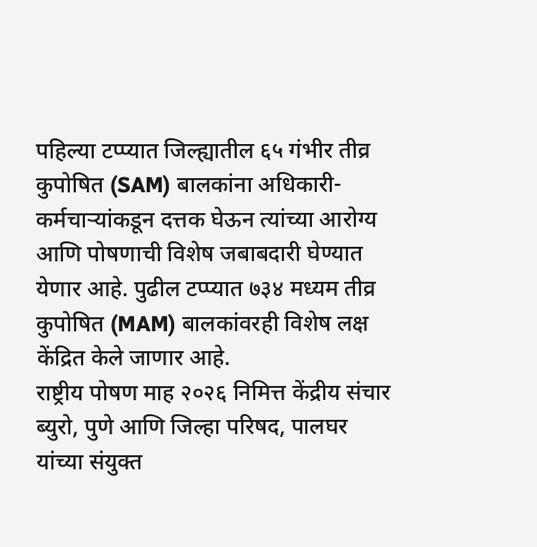पहिल्या टप्प्यात जिल्ह्यातील ६५ गंभीर तीव्र कुपोषित (SAM) बालकांना अधिकारी-कर्मचाऱ्यांकडून दत्तक घेऊन त्यांच्या आरोग्य आणि पोषणाची विशेष जबाबदारी घेण्यात येणार आहे. पुढील टप्प्यात ७३४ मध्यम तीव्र कुपोषित (MAM) बालकांवरही विशेष लक्ष केंद्रित केले जाणार आहे.
राष्ट्रीय पोषण माह २०२६ निमित्त केंद्रीय संचार ब्युरो, पुणे आणि जिल्हा परिषद, पालघर यांच्या संयुक्त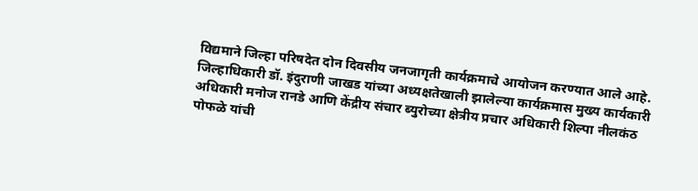विद्यमाने जिल्हा परिषदेत दोन दिवसीय जनजागृती कार्यक्रमाचे आयोजन करण्यात आले आहे. जिल्हाधिकारी डॉ. इंदुराणी जाखड यांच्या अध्यक्षतेखाली झालेल्या कार्यक्रमास मुख्य कार्यकारी अधिकारी मनोज रानडे आणि केंद्रीय संचार ब्युरोच्या क्षेत्रीय प्रचार अधिकारी शिल्पा नीलकंठ पोफळे यांची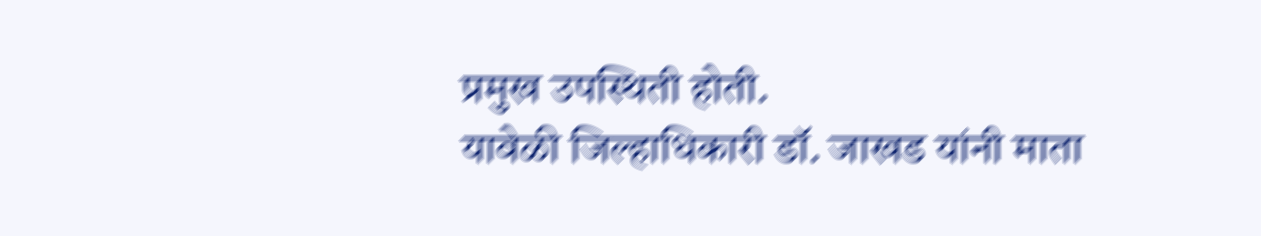प्रमुख उपस्थिती होती.
यावेळी जिल्हाधिकारी डॉ. जाखड यांनी माता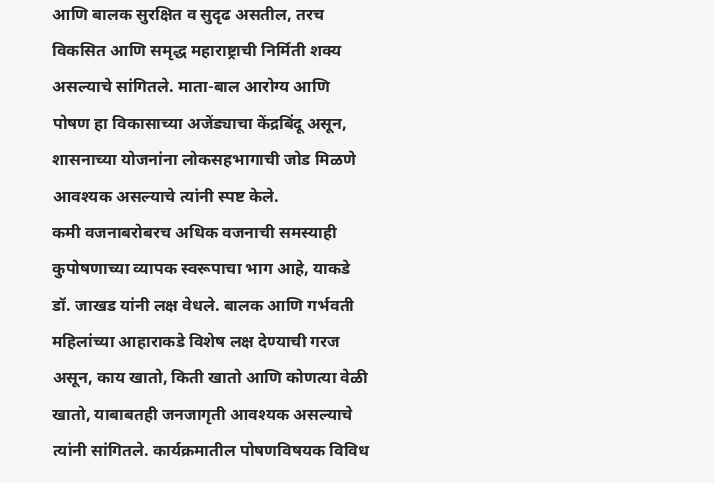आणि बालक सुरक्षित व सुदृढ असतील, तरच विकसित आणि समृद्ध महाराष्ट्राची निर्मिती शक्य असल्याचे सांगितले. माता-बाल आरोग्य आणि पोषण हा विकासाच्या अजेंड्याचा केंद्रबिंदू असून, शासनाच्या योजनांना लोकसहभागाची जोड मिळणे आवश्यक असल्याचे त्यांनी स्पष्ट केले.
कमी वजनाबरोबरच अधिक वजनाची समस्याही कुपोषणाच्या व्यापक स्वरूपाचा भाग आहे, याकडे डॉ. जाखड यांनी लक्ष वेधले. बालक आणि गर्भवती महिलांच्या आहाराकडे विशेष लक्ष देण्याची गरज असून, काय खातो, किती खातो आणि कोणत्या वेळी खातो, याबाबतही जनजागृती आवश्यक असल्याचे त्यांनी सांगितले. कार्यक्रमातील पोषणविषयक विविध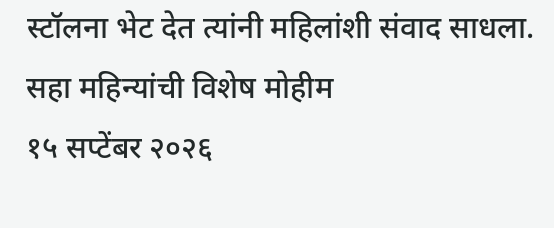स्टॉलना भेट देत त्यांनी महिलांशी संवाद साधला.
सहा महिन्यांची विशेष मोहीम
१५ सप्टेंबर २०२६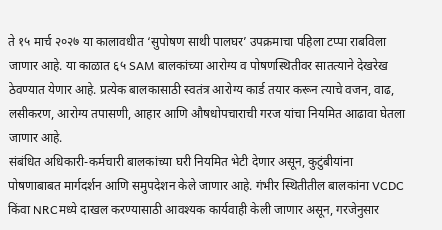ते १५ मार्च २०२७ या कालावधीत ‘सुपोषण साथी पालघर’ उपक्रमाचा पहिला टप्पा राबविला जाणार आहे. या काळात ६५ SAM बालकांच्या आरोग्य व पोषणस्थितीवर सातत्याने देखरेख ठेवण्यात येणार आहे. प्रत्येक बालकासाठी स्वतंत्र आरोग्य कार्ड तयार करून त्याचे वजन, वाढ, लसीकरण, आरोग्य तपासणी, आहार आणि औषधोपचाराची गरज यांचा नियमित आढावा घेतला जाणार आहे.
संबंधित अधिकारी-कर्मचारी बालकांच्या घरी नियमित भेटी देणार असून, कुटुंबीयांना पोषणाबाबत मार्गदर्शन आणि समुपदेशन केले जाणार आहे. गंभीर स्थितीतील बालकांना VCDC किंवा NRCमध्ये दाखल करण्यासाठी आवश्यक कार्यवाही केली जाणार असून, गरजेनुसार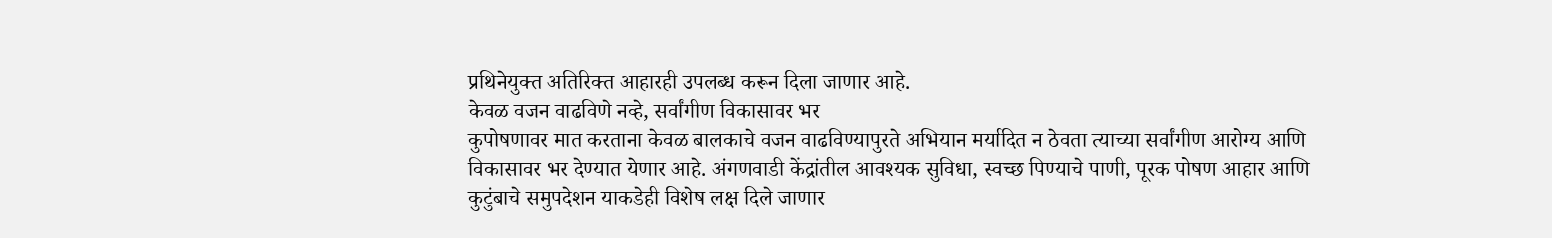प्रथिनेयुक्त अतिरिक्त आहारही उपलब्ध करून दिला जाणार आहे.
केवळ वजन वाढविणे नव्हे, सर्वांगीण विकासावर भर
कुपोषणावर मात करताना केवळ बालकाचे वजन वाढविण्यापुरते अभियान मर्यादित न ठेवता त्याच्या सर्वांगीण आरोग्य आणि विकासावर भर देण्यात येणार आहे. अंगणवाडी केंद्रांतील आवश्यक सुविधा, स्वच्छ पिण्याचे पाणी, पूरक पोषण आहार आणि कुटुंबाचे समुपदेशन याकडेही विशेष लक्ष दिले जाणार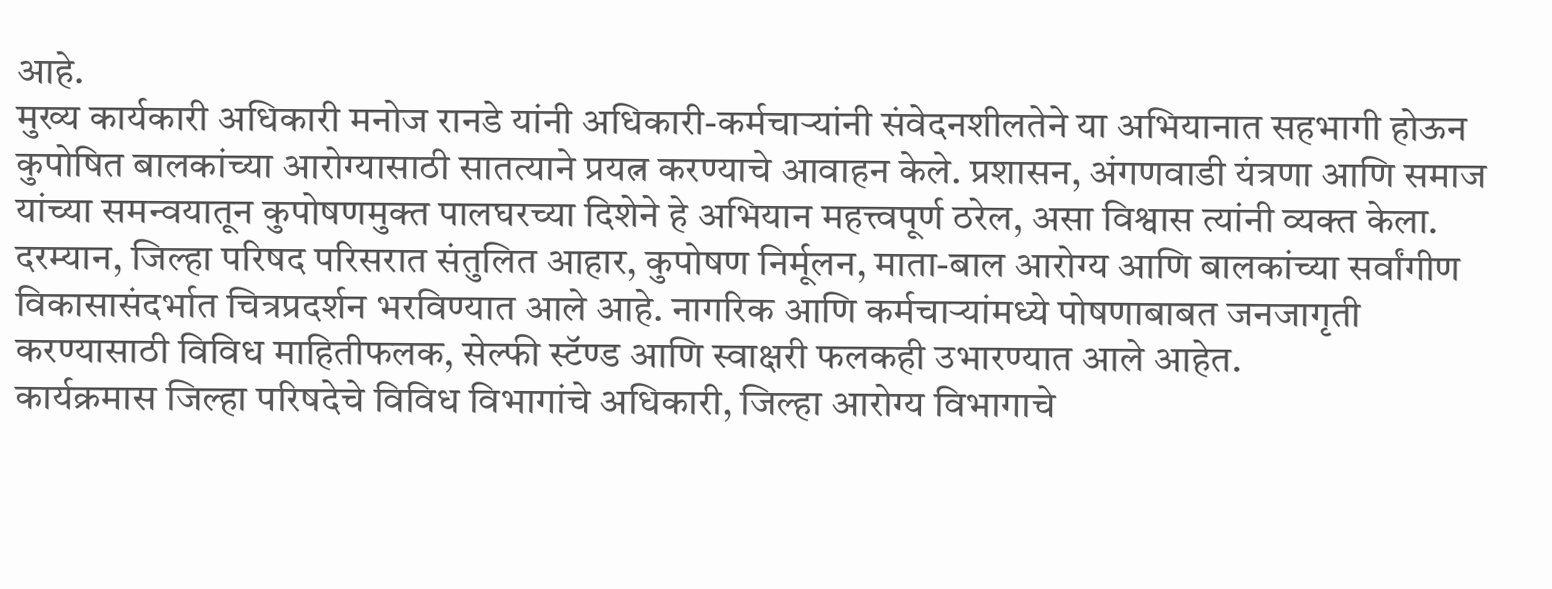आहे.
मुख्य कार्यकारी अधिकारी मनोज रानडे यांनी अधिकारी-कर्मचाऱ्यांनी संवेदनशीलतेने या अभियानात सहभागी होऊन कुपोषित बालकांच्या आरोग्यासाठी सातत्याने प्रयत्न करण्याचे आवाहन केले. प्रशासन, अंगणवाडी यंत्रणा आणि समाज यांच्या समन्वयातून कुपोषणमुक्त पालघरच्या दिशेने हे अभियान महत्त्वपूर्ण ठरेल, असा विश्वास त्यांनी व्यक्त केला.
दरम्यान, जिल्हा परिषद परिसरात संतुलित आहार, कुपोषण निर्मूलन, माता-बाल आरोग्य आणि बालकांच्या सर्वांगीण विकासासंदर्भात चित्रप्रदर्शन भरविण्यात आले आहे. नागरिक आणि कर्मचाऱ्यांमध्ये पोषणाबाबत जनजागृती करण्यासाठी विविध माहितीफलक, सेल्फी स्टॅण्ड आणि स्वाक्षरी फलकही उभारण्यात आले आहेत.
कार्यक्रमास जिल्हा परिषदेचे विविध विभागांचे अधिकारी, जिल्हा आरोग्य विभागाचे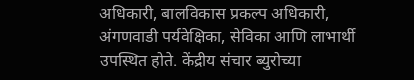अधिकारी, बालविकास प्रकल्प अधिकारी, अंगणवाडी पर्यवेक्षिका, सेविका आणि लाभार्थी उपस्थित होते. केंद्रीय संचार ब्युरोच्या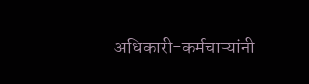अधिकारी-कर्मचाऱ्यांनी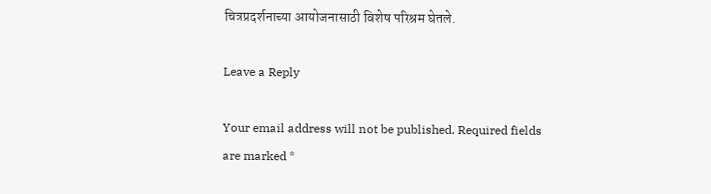चित्रप्रदर्शनाच्या आयोजनासाठी विशेष परिश्रम घेतले.

Leave a Reply

Your email address will not be published. Required fields are marked *